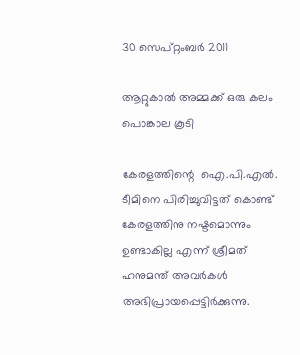30 സെപ്റ്റംബർ 2011

ആറ്റുകാല്‍ അമ്മക്ക് ഒരു കലം പൊങ്കാല കൂടി

കേരളത്തിന്റെ  ഐ.പി.എല്‍. ടീമിനെ പിരിച്ചുവിട്ടത് കൊണ്ട് കേരളത്തിനു നഷ്ടമൊന്നും ഉണ്ടാകില്ല എന്ന് ശ്രീമത് ഹനുമന്ത് അവര്‍കള്‍ അഭിപ്രായപ്പെട്ടിര്‍ക്കുന്നു.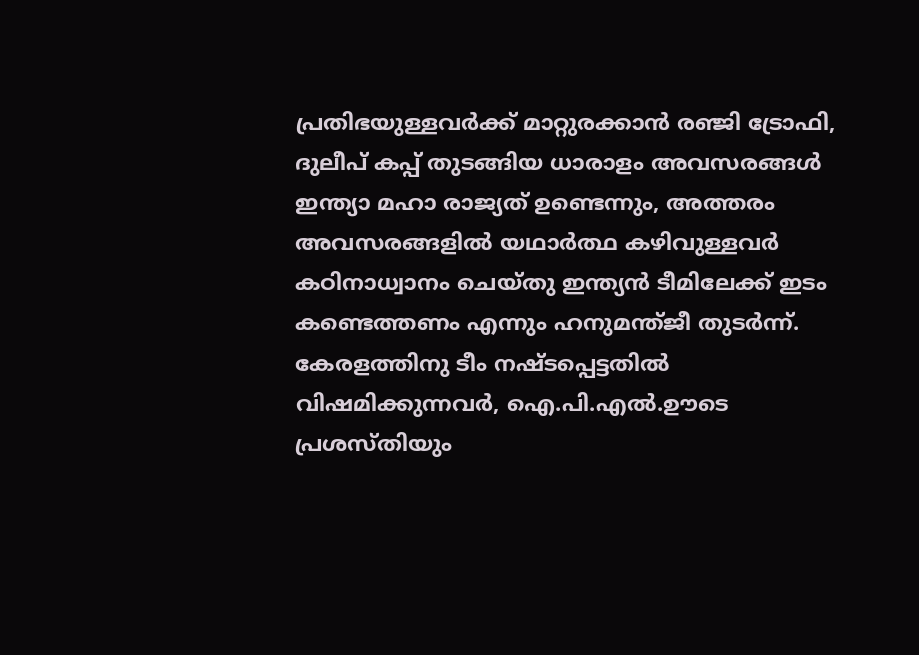പ്രതിഭയുള്ളവര്‍ക്ക് മാറ്റുരക്കാന്‍ രഞ്ജി ട്രോഫി, ദുലീപ് കപ്പ് തുടങ്ങിയ ധാരാളം അവസരങ്ങള്‍ ഇന്ത്യാ മഹാ രാജ്യത് ഉണ്ടെന്നും, അത്തരം അവസരങ്ങളില്‍ യഥാര്‍ത്ഥ കഴിവുള്ളവര്‍ കഠിനാധ്വാനം ചെയ്തു ഇന്ത്യന്‍ ടീമിലേക്ക് ഇടം കണ്ടെത്തണം എന്നും ഹനുമന്ത്ജീ തുടര്‍ന്ന്. കേരളത്തിനു ടീം നഷ്ടപ്പെട്ടതില്‍ വിഷമിക്കുന്നവര്‍, ഐ.പി.എല്‍.ഊടെ പ്രശസ്തിയും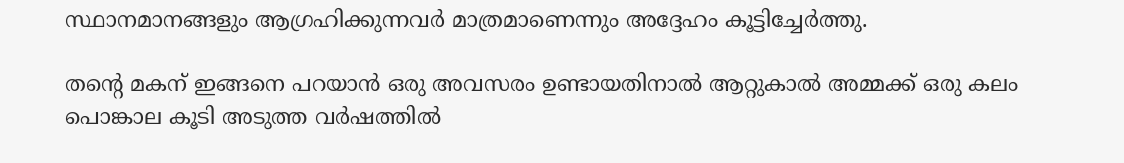സ്ഥാനമാനങ്ങളും ആഗ്രഹിക്കുന്നവര്‍ മാത്രമാണെന്നും അദ്ദേഹം കൂട്ടിച്ചേര്‍ത്തു.

തന്റെ മകന് ഇങ്ങനെ പറയാന്‍ ഒരു അവസരം ഉണ്ടായതിനാല്‍ ആറ്റുകാല്‍ അമ്മക്ക് ഒരു കലം പൊങ്കാല കൂടി അടുത്ത വര്‍ഷത്തില്‍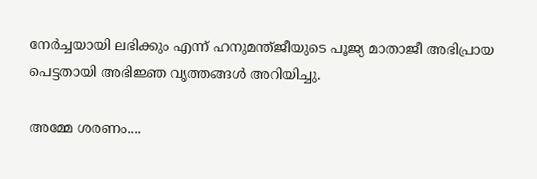നേര്‍ച്ചയായി ലഭിക്കും എന്ന് ഹനുമന്ത്ജീയുടെ പൂജ്യ മാതാജീ അഭിപ്രായ പെട്ടതായി അഭിജ്ഞ വൃത്തങ്ങള്‍ അറിയിച്ചു.

അമ്മേ ശരണം....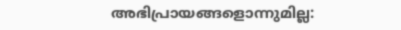അഭിപ്രായങ്ങളൊന്നുമില്ല: